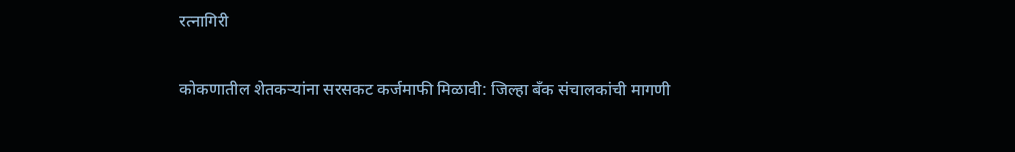रत्नागिरी

कोकणातील शेतकऱ्यांना सरसकट कर्जमाफी मिळावी: जिल्हा बँक संचालकांची मागणी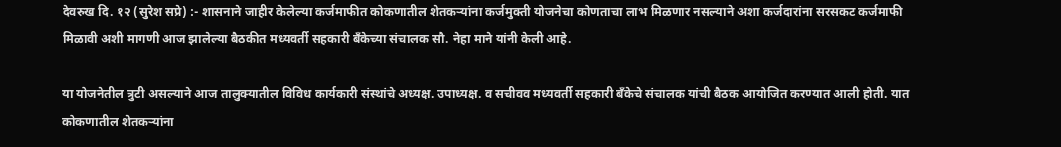देवरुख दि. १२ (सुरेश सप्रे) :- शासनाने जाहीर केलेल्या कर्जमाफीत कोकणातील शेतकऱ्यांना कर्जमुक्ती योजनेचा कोणताचा लाभ मिळणार नसल्याने अशा कर्जदारांना सरसकट कर्जमाफी मिळावी अशी मागणी आज झालेल्या बैठकीत मध्यवर्ती सहकारी बँकेच्या संचालक सौ. नेहा माने यांनी केली आहे.

या योजनेतील त्रुटी असल्याने आज तालुक्यातील विविध कार्यकारी संस्थांचे अध्यक्ष. उपाध्यक्ष. व सचीवव मध्यवर्ती सहकारी बँकेचे संचालक यांची बैठक आयोजित करण्यात आली होती. यात कोकणातील शेतकऱ्यांना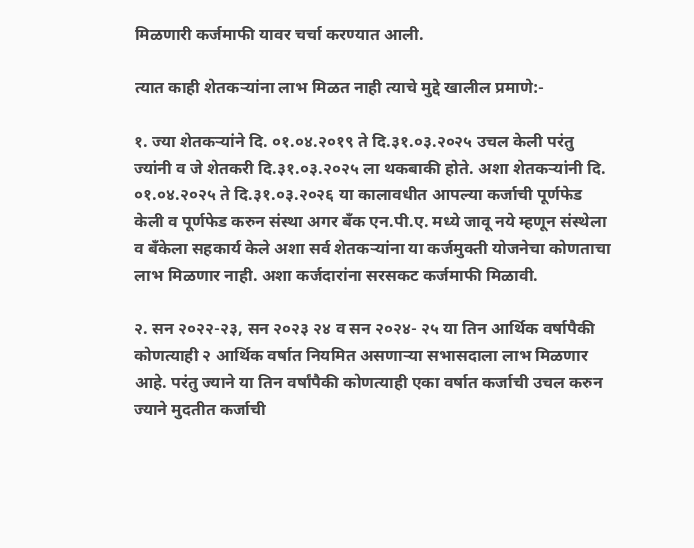मिळणारी कर्जमाफी यावर चर्चा करण्यात आली.

त्यात काही शेतकऱ्यांना लाभ मिळत नाही त्याचे मुद्दे खालील प्रमाणे:-

१. ज्या शेतकऱ्यांने दि. ०१.०४.२०१९ ते दि.३१.०३.२०२५ उचल केली परंतु ज्यांनी व जे शेतकरी दि.३१.०३.२०२५ ला थकबाकी होते. अशा शेतकऱ्यांनी दि. ०१.०४.२०२५ ते दि.३१.०३.२०२६ या कालावधीत आपल्या कर्जाची पूर्णफेड केली व पूर्णफेड करुन संस्था अगर बँक एन.पी.ए. मध्ये जावू नये म्हणून संस्थेला व बँकेला सहकार्य केले अशा सर्व शेतकऱ्यांना या कर्जमुक्ती योजनेचा कोणताचा लाभ मिळणार नाही. अशा कर्जदारांना सरसकट कर्जमाफी मिळावी.

२. सन २०२२-२३, सन २०२३ २४ व सन २०२४- २५ या तिन आर्थिक वर्षापैकी कोणत्याही २ आर्थिक वर्षात नियमित असणाऱ्या सभासदाला लाभ मिळणार आहे. परंतु ज्याने या तिन वर्षांपैकी कोणत्याही एका वर्षात कर्जाची उचल करुन ज्याने मुदतीत कर्जाची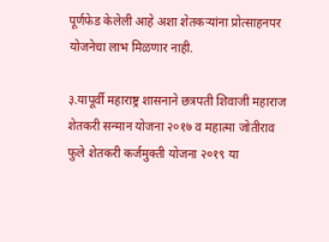पूर्णफेड केलेली आहे अशा शेतकऱ्यांना प्रोत्साहनपर योजनेचा लाभ मिळणार नाही.

३.यापूर्वी महाराष्ट्र शासनाने छत्रपती शिवाजी महाराज शेतकरी सन्मान योजना २०१७ व महात्मा जोतीराव फुले शेतकरी कर्जमुक्ती योजना २०१९ या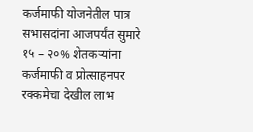कर्जमाफी योजनेतील पात्र सभासदांना आजपर्यंत सुमारे १५ – २०% शेतकऱ्यांना कर्जमाफी व प्रोत्साहनपर रक्कमेचा देखील लाभ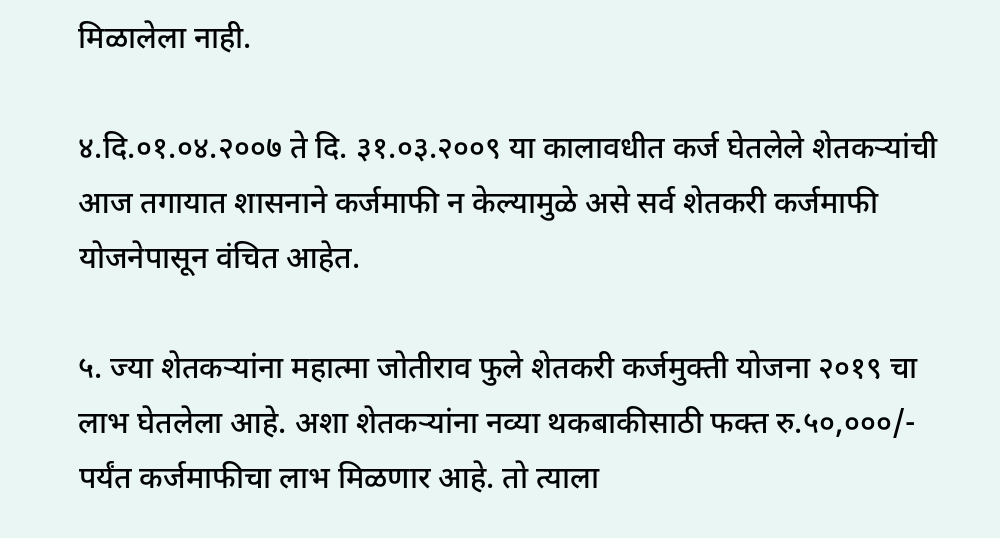मिळालेला नाही.

४.दि.०१.०४.२००७ ते दि. ३१.०३.२००९ या कालावधीत कर्ज घेतलेले शेतकऱ्यांची आज तगायात शासनाने कर्जमाफी न केल्यामुळे असे सर्व शेतकरी कर्जमाफी योजनेपासून वंचित आहेत.

५. ज्या शेतकऱ्यांना महात्मा जोतीराव फुले शेतकरी कर्जमुक्ती योजना २०१९ चा लाभ घेतलेला आहे. अशा शेतकऱ्यांना नव्या थकबाकीसाठी फक्त रु.५०,०००/- पर्यंत कर्जमाफीचा लाभ मिळणार आहे. तो त्याला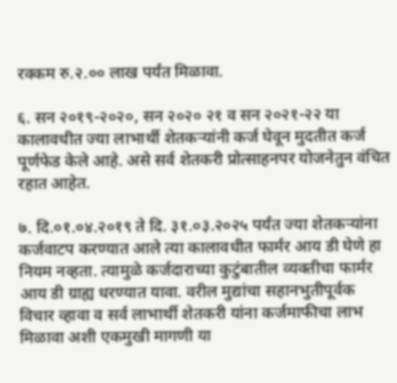रक्कम रु.२.०० लाख पर्यंत मिळावा.

६. सन २०१९-२०२०, सन २०२० २१ व सन २०२१-२२ या कालावधीत ज्या लाभार्थी शेतकऱ्यांनी कर्ज घेवून मुदतीत कर्ज पूर्णफेड केले आहे. असे सर्व शेतकरी प्रोत्साहनपर योजनेतुन वंचित रहात आहेत.

७. दि.०१.०४.२०१९ ते दि. ३१.०३.२०२५ पर्यंत ज्या शेतकऱ्यांना कर्जवाटप करण्यात आले त्या कालावधीत फार्मर आय डी घेणे हा नियम नव्हता. त्यामुळे कर्जदाराच्या कुटुंबातील व्यक्तीचा फार्मर आय डी ग्राह्य धरण्यात यावा. वरील मुद्यांचा सहानभुतीपूर्वक विचार व्हावा व सर्व लाभार्थी शेतकरी यांना कर्जमाफीचा लाभ मिळावा अशी एकमुखी मागणी या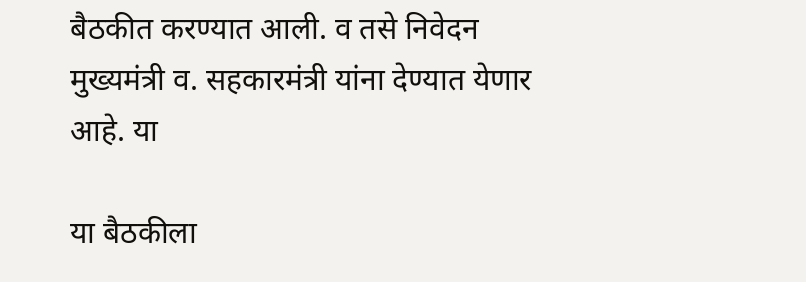बैठकीत करण्यात आली. व तसे निवेदन मुख्यमंत्री व. सहकारमंत्री यांना देण्यात येणार आहे. या

या बैठकीला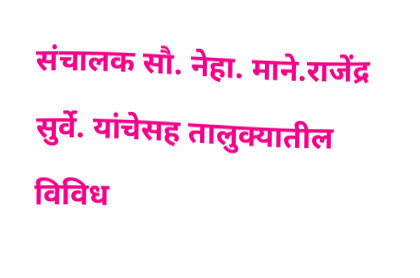संचालक सौ. नेहा. माने.राजेंद्र सुर्वे. यांचेसह तालुक्यातील विविध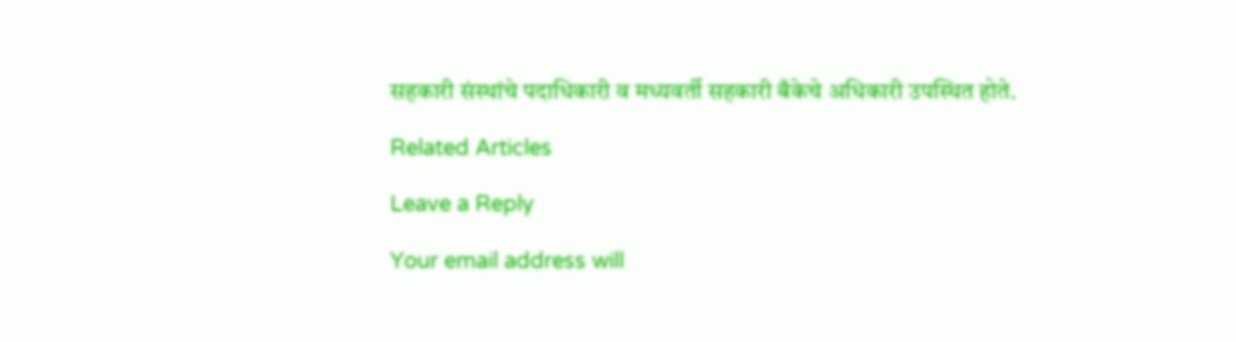सहकारी संस्थांचे पदाधिकारी व मध्यवर्ती सहकारी बँकेचे अधिकारी उपस्थित होते.

Related Articles

Leave a Reply

Your email address will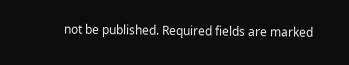not be published. Required fields are marked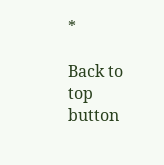*

Back to top button